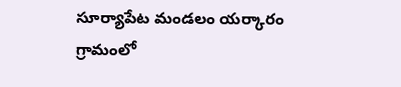సూర్యాపేట మండలం యర్కారం గ్రామంలో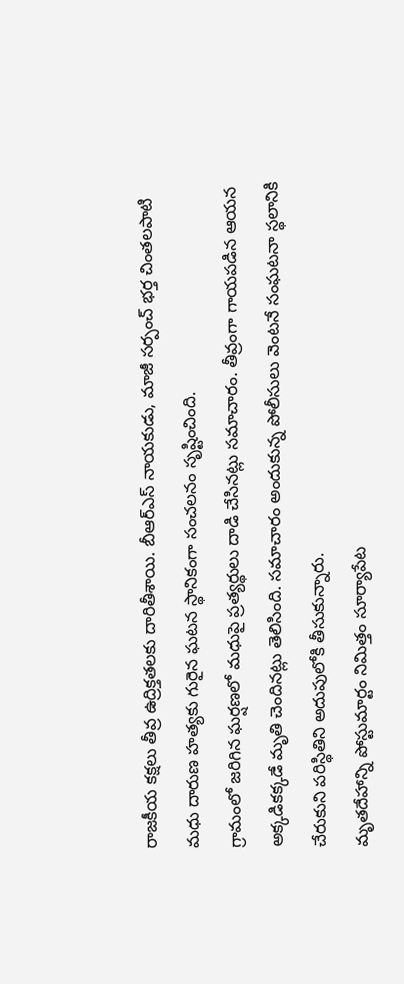రాజకీయ కక్షలు తీవ్ర ఉద్రిక్తతలకు దారితీశాయి. బీఆర్ఎస్ నాయకుడు, మాజీ సర్పంచ్ భర్త చింతలపాటి మధు దారుణ హత్యకు గురైన ఘటన స్థానికంగా సంచలనం సృష్టించింది.
గ్రామంలో జరిగిన ఘర్షణలో మధుపై ప్రత్యర్థులు దాడి చేసినట్లు సమాచారం. తీవ్రంగా గాయపడిన ఆయన అక్కడికక్కడే మృతి చెందినట్లు తెలిసింది. సమాచారం అందుకున్న పోలీసులు వెంటనే సంఘటనా స్థలానికి చేరుకుని పరిస్థితిని అదుపులోకి తీసుకున్నారు.
మృతదేహాన్ని పోస్టుమార్టం నిమిత్తం సూర్యాపేట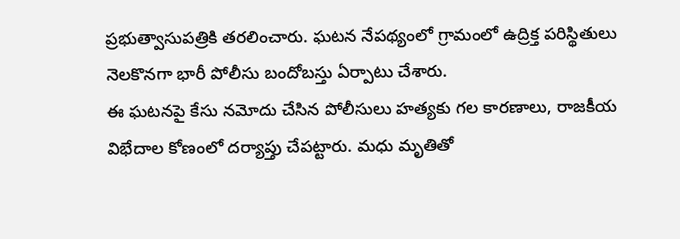ప్రభుత్వాసుపత్రికి తరలించారు. ఘటన నేపథ్యంలో గ్రామంలో ఉద్రిక్త పరిస్థితులు నెలకొనగా భారీ పోలీసు బందోబస్తు ఏర్పాటు చేశారు.
ఈ ఘటనపై కేసు నమోదు చేసిన పోలీసులు హత్యకు గల కారణాలు, రాజకీయ విభేదాల కోణంలో దర్యాప్తు చేపట్టారు. మధు మృతితో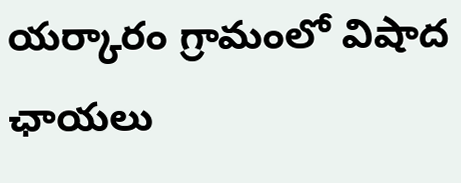యర్కారం గ్రామంలో విషాద ఛాయలు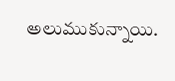అలుముకున్నాయి.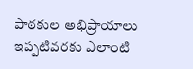పాఠకుల అభిప్రాయాలు
ఇప్పటివరకు ఎలాంటి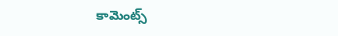కామెంట్స్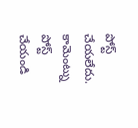పోస్ట్ చేయలేదు.
కామెంట్ను పోస్ట్ చేయండి